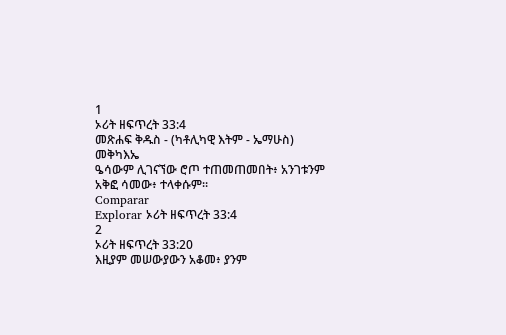1
ኦሪት ዘፍጥረት 33:4
መጽሐፍ ቅዱስ - (ካቶሊካዊ እትም - ኤማሁስ)
መቅካእኤ
ዔሳውም ሊገናኘው ሮጦ ተጠመጠመበት፥ አንገቱንም አቅፎ ሳመው፥ ተላቀሱም።
Comparar
Explorar ኦሪት ዘፍጥረት 33:4
2
ኦሪት ዘፍጥረት 33:20
እዚያም መሠውያውን አቆመ፥ ያንም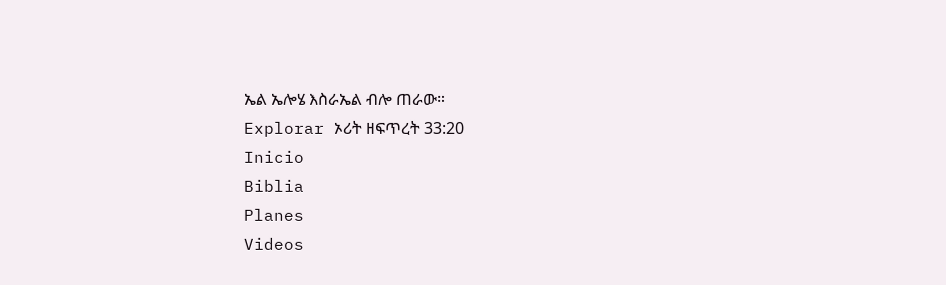ኤል ኤሎሄ እስራኤል ብሎ ጠራው።
Explorar ኦሪት ዘፍጥረት 33:20
Inicio
Biblia
Planes
Videos